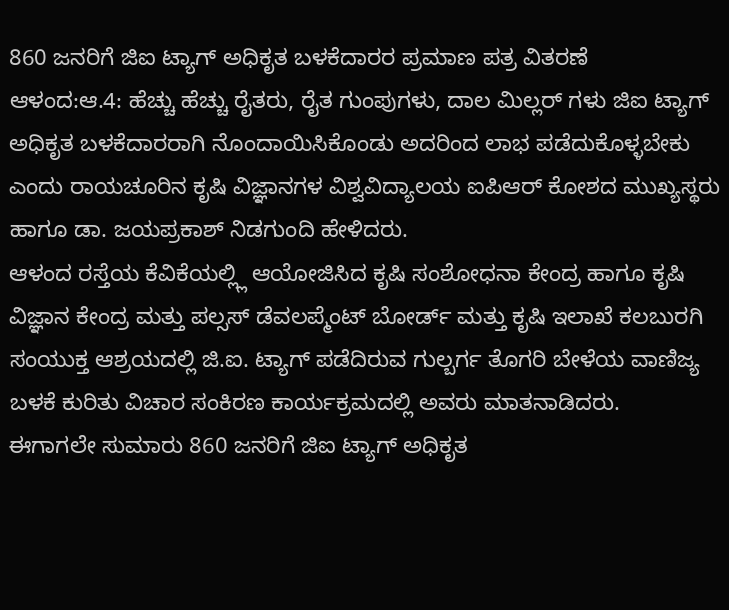860 ಜನರಿಗೆ ಜಿಐ ಟ್ಯಾಗ್ ಅಧಿಕೃತ ಬಳಕೆದಾರರ ಪ್ರಮಾಣ ಪತ್ರ ವಿತರಣೆ
ಆಳಂದ:ಆ.4: ಹೆಚ್ಚು ಹೆಚ್ಚು ರೈತರು, ರೈತ ಗುಂಪುಗಳು, ದಾಲ ಮಿಲ್ಲರ್ ಗಳು ಜಿಐ ಟ್ಯಾಗ್ ಅಧಿಕೃತ ಬಳಕೆದಾರರಾಗಿ ನೊಂದಾಯಿಸಿಕೊಂಡು ಅದರಿಂದ ಲಾಭ ಪಡೆದುಕೊಳ್ಳಬೇಕು ಎಂದು ರಾಯಚೂರಿನ ಕೃಷಿ ವಿಜ್ಞಾನಗಳ ವಿಶ್ವವಿದ್ಯಾಲಯ ಐಪಿಆರ್ ಕೋಶದ ಮುಖ್ಯಸ್ಥರು ಹಾಗೂ ಡಾ. ಜಯಪ್ರಕಾಶ್ ನಿಡಗುಂದಿ ಹೇಳಿದರು.
ಆಳಂದ ರಸ್ತೆಯ ಕೆವಿಕೆಯಲ್ಲ್ಲಿ ಆಯೋಜಿಸಿದ ಕೃಷಿ ಸಂಶೋಧನಾ ಕೇಂದ್ರ ಹಾಗೂ ಕೃಷಿ ವಿಜ್ಞಾನ ಕೇಂದ್ರ ಮತ್ತು ಪಲ್ಸಸ್ ಡೆವಲಪ್ಮೆಂಟ್ ಬೋರ್ಡ್ ಮತ್ತು ಕೃಷಿ ಇಲಾಖೆ ಕಲಬುರಗಿ ಸಂಯುಕ್ತ ಆಶ್ರಯದಲ್ಲಿ ಜಿ.ಐ. ಟ್ಯಾಗ್ ಪಡೆದಿರುವ ಗುಲ್ಬರ್ಗ ತೊಗರಿ ಬೇಳೆಯ ವಾಣಿಜ್ಯ ಬಳಕೆ ಕುರಿತು ವಿಚಾರ ಸಂಕಿರಣ ಕಾರ್ಯಕ್ರಮದಲ್ಲಿ ಅವರು ಮಾತನಾಡಿದರು.
ಈಗಾಗಲೇ ಸುಮಾರು 860 ಜನರಿಗೆ ಜಿಐ ಟ್ಯಾಗ್ ಅಧಿಕೃತ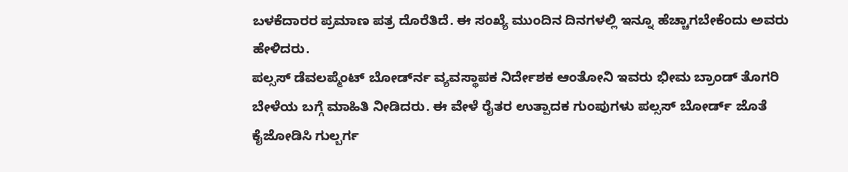ಬಳಕೆದಾರರ ಪ್ರಮಾಣ ಪತ್ರ ದೊರೆತಿದೆ. ಈ ಸಂಖ್ಯೆ ಮುಂದಿನ ದಿನಗಳಲ್ಲಿ ಇನ್ನೂ ಹೆಚ್ಚಾಗಬೇಕೆಂದು ಅವರು ಹೇಳಿದರು.
ಪಲ್ಸಸ್ ಡೆವಲಪ್ಮೆಂಟ್ ಬೋರ್ಡ್‍ನ ವ್ಯವಸ್ಥಾಪಕ ನಿರ್ದೇಶಕ ಆಂತೋನಿ ಇವರು ಭೀಮ ಬ್ರಾಂಡ್ ತೊಗರಿ ಬೇಳೆಯ ಬಗ್ಗೆ ಮಾಹಿತಿ ನೀಡಿದರು. ಈ ವೇಳೆ ರೈತರ ಉತ್ಪಾದಕ ಗುಂಪುಗಳು ಪಲ್ಸಸ್ ಬೋರ್ಡ್ ಜೊತೆ ಕೈಜೋಡಿಸಿ ಗುಲ್ಬರ್ಗ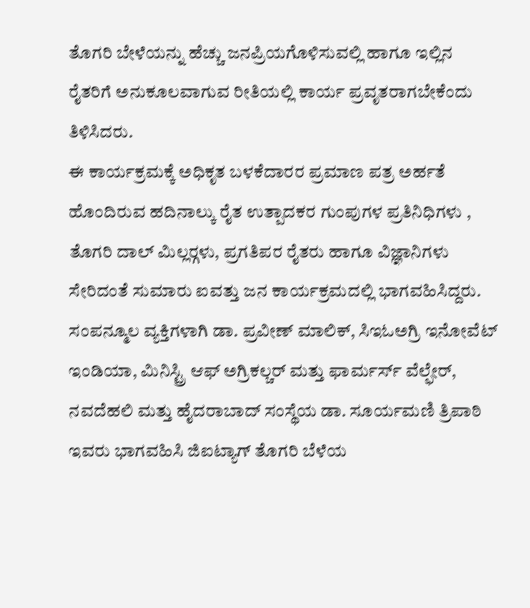ತೊಗರಿ ಬೇಳೆಯನ್ನು ಹೆಚ್ಚು ಜನಪ್ರಿಯಗೊಳಿಸುವಲ್ಲಿ ಹಾಗೂ ಇಲ್ಲಿನ ರೈತರಿಗೆ ಅನುಕೂಲವಾಗುವ ರೀತಿಯಲ್ಲಿ ಕಾರ್ಯ ಪ್ರವೃತರಾಗಬೇಕೆಂದು ತಿಳಿಸಿದರು.
ಈ ಕಾರ್ಯಕ್ರಮಕ್ಕೆ ಅಧಿಕೃತ ಬಳಕೆದಾರರ ಪ್ರಮಾಣ ಪತ್ರ ಅರ್ಹತೆ ಹೊಂದಿರುವ ಹದಿನಾಲ್ಕು ರೈತ ಉತ್ಪಾದಕರ ಗುಂಪುಗಳ ಪ್ರತಿನಿಧಿಗಳು , ತೊಗರಿ ದಾಲ್ ಮಿಲ್ಲರ್‍ಗಳು, ಪ್ರಗತಿಪರ ರೈತರು ಹಾಗೂ ವಿಜ್ಞಾನಿಗಳು ಸೇರಿದಂತೆ ಸುಮಾರು ಐವತ್ತು ಜನ ಕಾರ್ಯಕ್ರಮದಲ್ಲಿ ಭಾಗವಹಿಸಿದ್ದರು.
ಸಂಪನ್ಮೂಲ ವ್ಯಕ್ತಿಗಳಾಗಿ ಡಾ. ಪ್ರವೀಣ್ ಮಾಲಿಕ್, ಸಿಇಓಅಗ್ರಿ ಇನೋವೆಟ್ ಇಂಡಿಯಾ, ಮಿನಿಸ್ಟ್ರಿ ಆಫ್ ಅಗ್ರಿಕಲ್ಚರ್ ಮತ್ತು ಫಾರ್ಮರ್ಸ್ ವೆಲ್ಫೇರ್, ನವದೆಹಲಿ ಮತ್ತು ಹೈದರಾಬಾದ್ ಸಂಸ್ಥೆಯ ಡಾ. ಸೂರ್ಯಮಣಿ ತ್ರಿಪಾಠಿ ಇವರು ಭಾಗವಹಿಸಿ ಜಿಐಟ್ಯಾಗ್ ತೊಗರಿ ಬೆಳೆಯ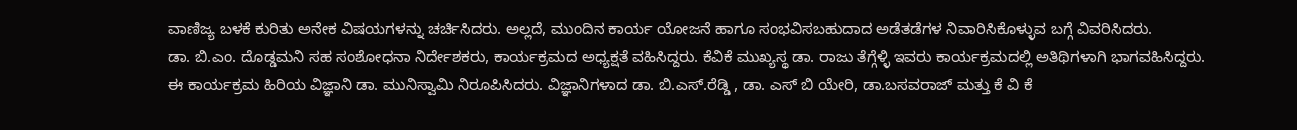ವಾಣಿಜ್ಯ ಬಳಕೆ ಕುರಿತು ಅನೇಕ ವಿಷಯಗಳನ್ನು ಚರ್ಚಿಸಿದರು. ಅಲ್ಲದೆ, ಮುಂದಿನ ಕಾರ್ಯ ಯೋಜನೆ ಹಾಗೂ ಸಂಭವಿಸಬಹುದಾದ ಅಡೆತಡೆಗಳ ನಿವಾರಿಸಿಕೊಳ್ಳುವ ಬಗ್ಗೆ ವಿವರಿಸಿದರು.
ಡಾ. ಬಿ.ಎಂ. ದೊಡ್ಡಮನಿ ಸಹ ಸಂಶೋಧನಾ ನಿರ್ದೇಶಕರು, ಕಾರ್ಯಕ್ರಮದ ಅಧ್ಯಕ್ಷತೆ ವಹಿಸಿದ್ದರು. ಕೆವಿಕೆ ಮುಖ್ಯಸ್ಥ ಡಾ. ರಾಜು ತೆಗ್ಗೆಳ್ಳಿ ಇವರು ಕಾರ್ಯಕ್ರಮದಲ್ಲಿ ಅತಿಥಿಗಳಾಗಿ ಭಾಗವಹಿಸಿದ್ದರು.
ಈ ಕಾರ್ಯಕ್ರಮ ಹಿರಿಯ ವಿಜ್ಞಾನಿ ಡಾ. ಮುನಿಸ್ವಾಮಿ ನಿರೂಪಿಸಿದರು. ವಿಜ್ಞಾನಿಗಳಾದ ಡಾ. ಬಿ.ಎಸ್.ರೆಡ್ಡಿ , ಡಾ. ಎಸ್ ಬಿ ಯೇರಿ, ಡಾ.ಬಸವರಾಜ್ ಮತ್ತು ಕೆ ವಿ ಕೆ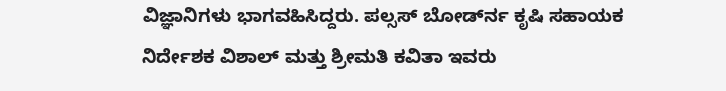ವಿಜ್ಞಾನಿಗಳು ಭಾಗವಹಿಸಿದ್ದರು. ಪಲ್ಸಸ್ ಬೋರ್ಡ್‍ನ ಕೃಷಿ ಸಹಾಯಕ ನಿರ್ದೇಶಕ ವಿಶಾಲ್ ಮತ್ತು ಶ್ರೀಮತಿ ಕವಿತಾ ಇವರು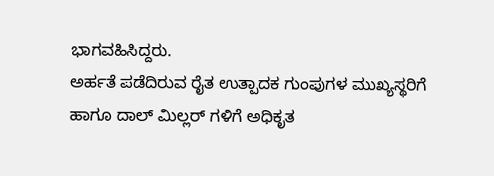ಭಾಗವಹಿಸಿದ್ದರು.
ಅರ್ಹತೆ ಪಡೆದಿರುವ ರೈತ ಉತ್ಪಾದಕ ಗುಂಪುಗಳ ಮುಖ್ಯಸ್ಥರಿಗೆ ಹಾಗೂ ದಾಲ್ ಮಿಲ್ಲರ್ ಗಳಿಗೆ ಅಧಿಕೃತ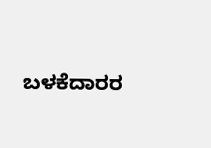ಬಳಕೆದಾರರ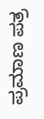ಪ್ರಮಾಣ ಪತ್ರ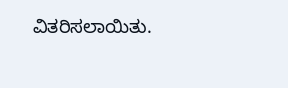ವಿತರಿಸಲಾಯಿತು.